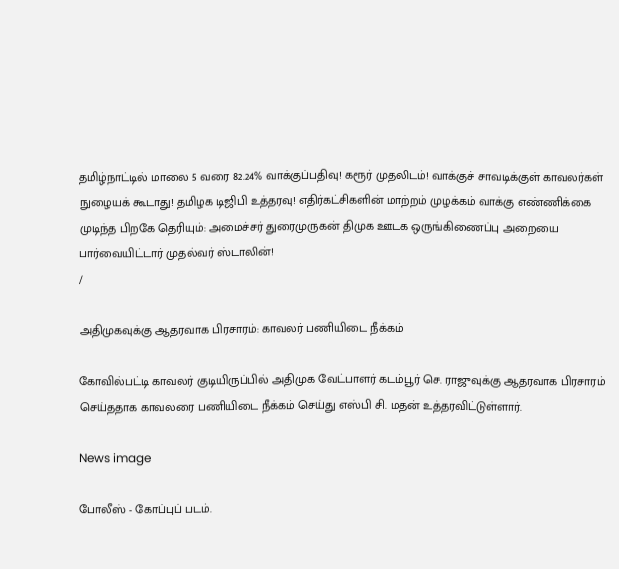தமிழ்நாட்டில் மாலை 5 வரை 82.24% வாக்குப்பதிவு! கரூர் முதலிடம்! வாக்குச் சாவடிக்குள் காவலர்கள் நுழையக் கூடாது! தமிழக டிஜிபி உத்தரவு! எதிர்கட்சிகளின் மாற்றம் முழக்கம் வாக்கு எண்ணிக்கை முடிந்த பிறகே தெரியும்: அமைச்சர் துரைமுருகன் திமுக ஊடக ஒருங்கிணைப்பு அறையை பார்வையிட்டார் முதல்வர் ஸ்டாலின்!
/

அதிமுகவுக்கு ஆதரவாக பிரசாரம்: காவலர் பணியிடை நீக்கம்

கோவில்பட்டி காவலர் குடியிருப்பில் அதிமுக வேட்பாளர் கடம்பூர் செ. ராஜுவுக்கு ஆதரவாக பிரசாரம் செய்ததாக காவலரை பணியிடை நீக்கம் செய்து எஸ்பி சி. மதன் உத்தரவிட்டுள்ளார்.

News image

போலீஸ் - கோப்புப் படம்.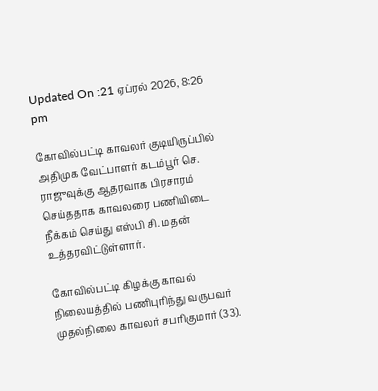Updated On :21 ஏப்ரல் 2026, 8:26 pm

கோவில்பட்டி காவலர் குடியிருப்பில் அதிமுக வேட்பாளர் கடம்பூர் செ. ராஜுவுக்கு ஆதரவாக பிரசாரம் செய்ததாக காவலரை பணியிடை நீக்கம் செய்து எஸ்பி சி. மதன் உத்தரவிட்டுள்ளார்.

கோவில்பட்டி கிழக்கு காவல் நிலையத்தில் பணிபுரிந்து வருபவர் முதல்நிலை காவலர் சபரிகுமார் (33).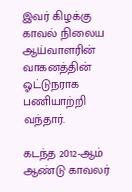இவர் கிழக்கு காவல் நிலைய ஆய்வாளரின் வாகனத்தின் ஓட்டுநராக பணியாற்றி வந்தார்.

கடந்த 2012-ஆம் ஆண்டு காவலர்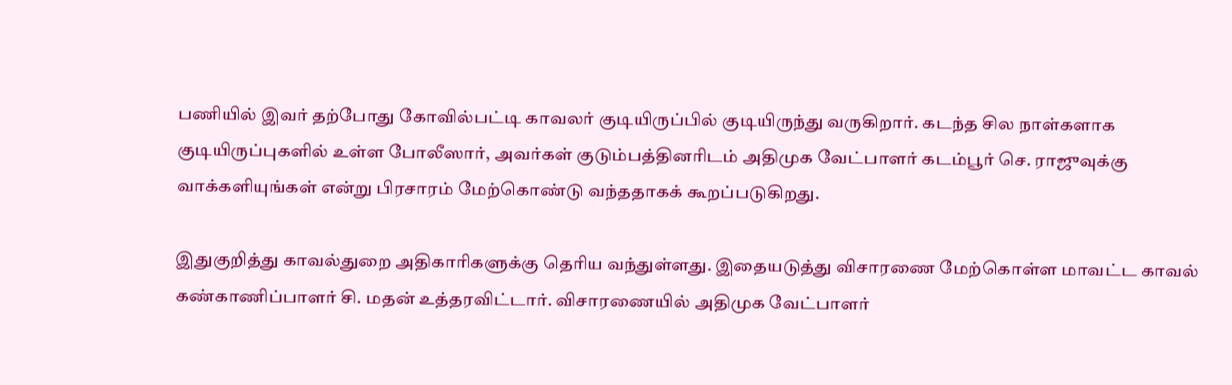பணியில் இவர் தற்போது கோவில்பட்டி காவலர் குடியிருப்பில் குடியிருந்து வருகிறார். கடந்த சில நாள்களாக குடியிருப்புகளில் உள்ள போலீஸார், அவர்கள் குடும்பத்தினரிடம் அதிமுக வேட்பாளர் கடம்பூர் செ. ராஜுவுக்கு வாக்களியுங்கள் என்று பிரசாரம் மேற்கொண்டு வந்ததாகக் கூறப்படுகிறது.

இதுகுறித்து காவல்துறை அதிகாரிகளுக்கு தெரிய வந்துள்ளது. இதையடுத்து விசாரணை மேற்கொள்ள மாவட்ட காவல் கண்காணிப்பாளர் சி. மதன் உத்தரவிட்டார். விசாரணையில் அதிமுக வேட்பாளர்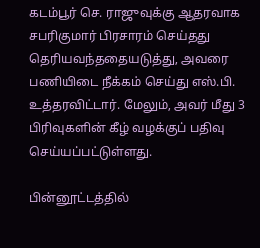கடம்பூர் செ. ராஜுவுக்கு ஆதரவாக சபரிகுமார் பிரசாரம் செய்தது தெரியவந்ததையடுத்து, அவரை பணியிடை நீக்கம் செய்து எஸ்.பி. உத்தரவிட்டார். மேலும், அவர் மீது 3 பிரிவுகளின் கீழ் வழக்குப் பதிவு செய்யப்பட்டுள்ளது.

பின்னூட்டத்தில்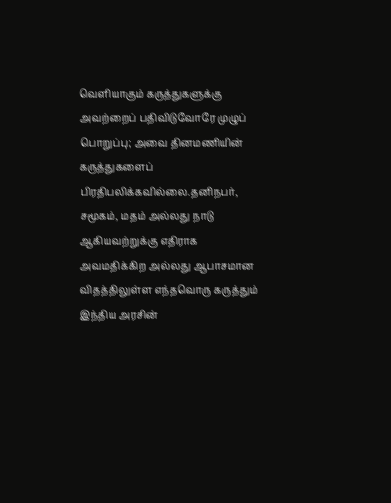வெளியாகும் கருத்துகளுக்கு அவற்றைப் பதிவிடுவோரே முழுப் பொறுப்பு; அவை தினமணியின் கருத்துகளைப் பிரதிபலிக்கவில்லை.தனிநபர், சமூகம், மதம் அல்லது நாடு ஆகியவற்றுக்கு எதிராக அவமதிக்கிற அல்லது ஆபாசமான விதத்திலுள்ள எந்தவொரு கருத்தும் இந்திய அரசின்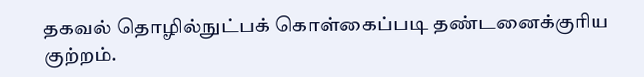தகவல் தொழில்நுட்பக் கொள்கைப்படி தண்டனைக்குரிய குற்றம்.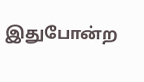இதுபோன்ற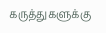கருத்துகளுக்கு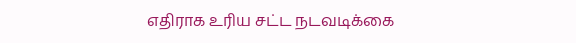எதிராக உரிய சட்ட நடவடிக்கை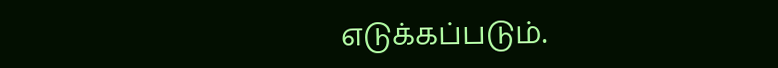எடுக்கப்படும்.